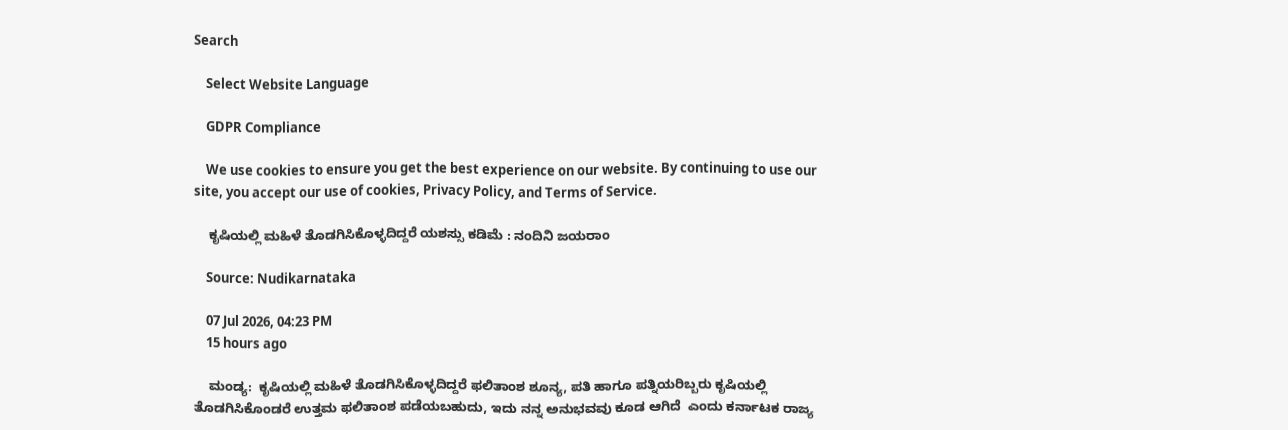Search

    Select Website Language

    GDPR Compliance

    We use cookies to ensure you get the best experience on our website. By continuing to use our site, you accept our use of cookies, Privacy Policy, and Terms of Service.

    ಕೃಷಿಯಲ್ಲಿ ಮಹಿಳೆ ತೊಡಗಿಸಿಕೊಳ್ಳದಿದ್ದರೆ ಯಶಸ್ಸು ಕಡಿಮೆ : ನಂದಿನಿ ಜಯರಾಂ

    Source: Nudikarnataka

    07 Jul 2026, 04:23 PM
    15 hours ago

    ಮಂಡ್ಯ:  ಕೃಷಿಯಲ್ಲಿ ಮಹಿಳೆ ತೊಡಗಿಸಿಕೊಳ್ಳದಿದ್ದರೆ ಫಲಿತಾಂಶ ಶೂನ್ಯ, ಪತಿ ಹಾಗೂ ಪತ್ನಿಯರಿಬ್ಬರು ಕೃಷಿಯಲ್ಲಿ ತೊಡಗಿಸಿಕೊಂಡರೆ ಉತ್ತಮ ಫಲಿತಾಂಶ ಪಡೆಯಬಹುದು, ಇದು ನನ್ನ ಅನುಭವವು ಕೂಡ ಆಗಿದೆ  ಎಂದು ಕರ್ನಾಟಕ ರಾಜ್ಯ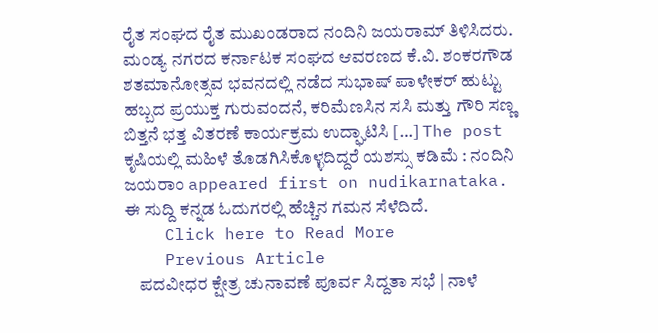ರೈತ ಸಂಘದ ರೈತ ಮುಖಂಡರಾದ ನಂದಿನಿ ಜಯರಾಮ್ ತಿಳಿಸಿದರು. ಮಂಡ್ಯ ನಗರದ ಕರ್ನಾಟಕ ಸಂಘದ ಆವರಣದ ಕೆ.ವಿ. ಶಂಕರಗೌಡ ಶತಮಾನೋತ್ಸವ ಭವನದಲ್ಲಿ ನಡೆದ ಸುಭಾಷ್ ಪಾಳೇಕರ್ ಹುಟ್ಟು ಹಬ್ಬದ ಪ್ರಯುಕ್ತ ಗುರುವಂದನೆ, ಕರಿಮೆಣಸಿನ ಸಸಿ ಮತ್ತು ಗೌರಿ ಸಣ್ಣ ಬಿತ್ತನೆ ಭತ್ತ ವಿತರಣೆ ಕಾರ್ಯಕ್ರಮ ಉದ್ಘಾಟಿಸಿ […] The post ಕೃಷಿಯಲ್ಲಿ ಮಹಿಳೆ ತೊಡಗಿಸಿಕೊಳ್ಳದಿದ್ದರೆ ಯಶಸ್ಸು ಕಡಿಮೆ : ನಂದಿನಿ ಜಯರಾಂ appeared first on nudikarnataka. ಈ ಸುದ್ದಿ ಕನ್ನಡ ಓದುಗರಲ್ಲಿ ಹೆಚ್ಚಿನ ಗಮನ ಸೆಳೆದಿದೆ.
    Click here to Read More
    Previous Article
    ಪದವೀಧರ ಕ್ಷೇತ್ರ ಚುನಾವಣೆ ಪೂರ್ವ ಸಿದ್ದತಾ ಸಭೆ | ನಾಳೆ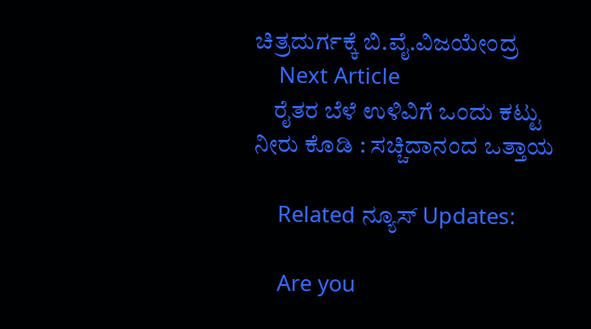ಚಿತ್ರದುರ್ಗಕ್ಕೆ ಬಿ.ವೈ.ವಿಜಯೇಂದ್ರ
    Next Article
    ರೈತರ ಬೆಳೆ ಉಳಿವಿಗೆ ಒಂದು ಕಟ್ಟು ನೀರು ಕೊಡಿ : ಸಚ್ಚಿದಾನಂದ ಒತ್ತಾಯ

    Related ನ್ಯೂಸ್ Updates:

    Are you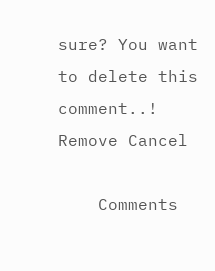sure? You want to delete this comment..! Remove Cancel

    Comments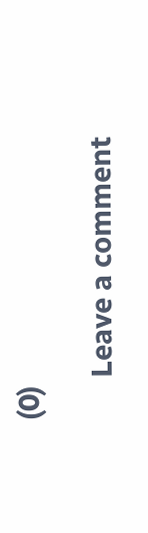(0)

      Leave a comment